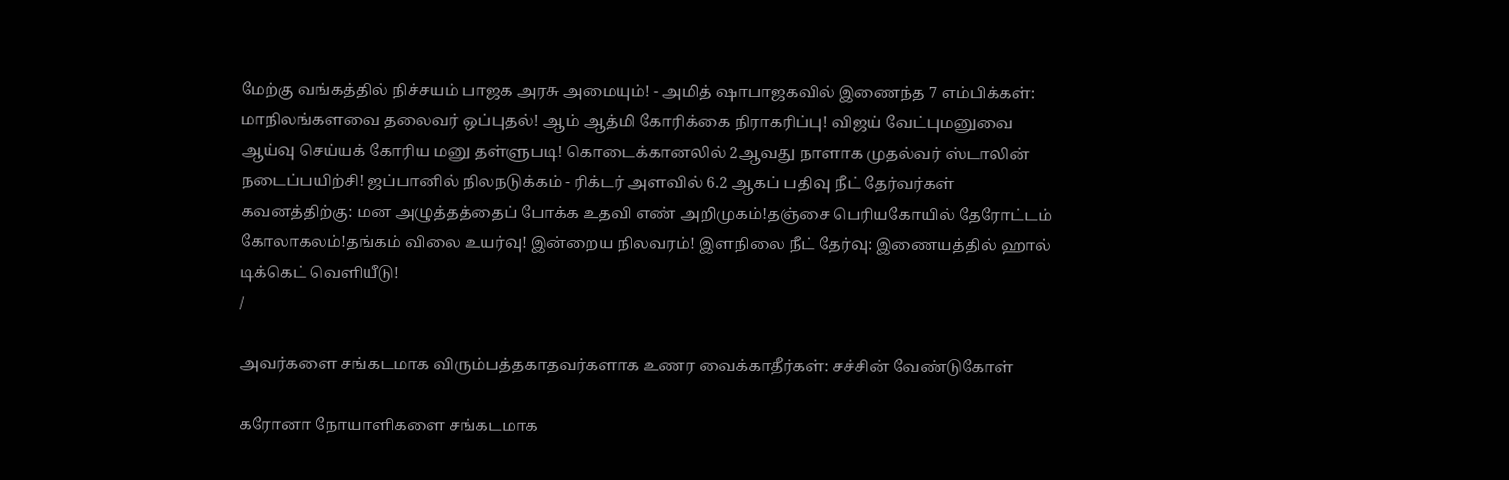மேற்கு வங்கத்தில் நிச்சயம் பாஜக அரசு அமையும்! - அமித் ஷாபாஜகவில் இணைந்த 7 எம்பிக்கள்: மாநிலங்களவை தலைவர் ஒப்புதல்! ஆம் ஆத்மி கோரிக்கை நிராகரிப்பு! விஜய் வேட்புமனுவை ஆய்வு செய்யக் கோரிய மனு தள்ளுபடி! கொடைக்கானலில் 2ஆவது நாளாக முதல்வர் ஸ்டாலின் நடைப்பயிற்சி! ஜப்பானில் நிலநடுக்கம் - ரிக்டர் அளவில் 6.2 ஆகப் பதிவு நீட் தேர்வர்கள் கவனத்திற்கு: மன அழுத்தத்தைப் போக்க உதவி எண் அறிமுகம்!தஞ்சை பெரியகோயில் தேரோட்டம் கோலாகலம்!தங்கம் விலை உயர்வு! இன்றைய நிலவரம்! இளநிலை நீட் தேர்வு: இணையத்தில் ஹால் டிக்கெட் வெளியீடு!
/

அவர்களை சங்கடமாக விரும்பத்தகாதவர்களாக உணர வைக்காதீர்கள்: சச்சின் வேண்டுகோள்

கரோனா நோயாளிகளை சங்கடமாக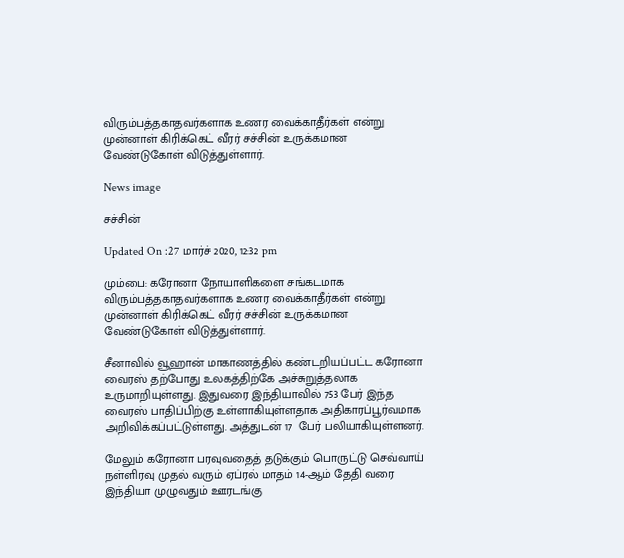விரும்பத்தகாதவர்களாக உணர வைக்காதீர்கள் என்று முன்னாள் கிரிக்கெட் வீரர் சச்சின் உருக்கமான வேண்டுகோள் விடுத்துள்ளார்.

News image

சச்சின்

Updated On :27 மார்ச் 2020, 12:32 pm

மும்பை: கரோனா நோயாளிகளை சங்கடமாக விரும்பத்தகாதவர்களாக உணர வைக்காதீர்கள் என்று முன்னாள் கிரிக்கெட் வீரர் சச்சின் உருக்கமான வேண்டுகோள் விடுத்துள்ளார்.

சீனாவில் வூஹான் மாகாணத்தில் கண்டறியப்பட்ட கரோனா வைரஸ் தற்போது உலகத்திற்கே அச்சுறுத்தலாக உருமாறியுள்ளது. இதுவரை இந்தியாவில் 753 பேர் இந்த வைரஸ் பாதிப்பிற்கு உள்ளாகியுள்ளதாக அதிகாரப்பூர்வமாக அறிவிக்கப்பட்டுள்ளது. அத்துடன் 17  பேர் பலியாகியுள்ளனர்.

மேலும் கரோனா பரவுவதைத் தடுக்கும் பொருட்டு செவ்வாய் நள்ளிரவு முதல் வரும் ஏப்ரல் மாதம் 14-ஆம் தேதி வரை இந்தியா முழுவதும் ஊரடங்கு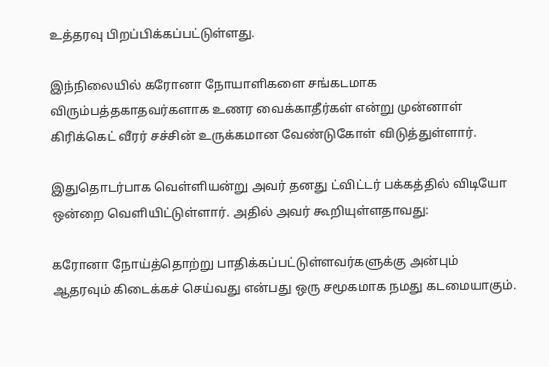உத்தரவு பிறப்பிக்கப்பட்டுள்ளது.

இந்நிலையில் கரோனா நோயாளிகளை சங்கடமாக விரும்பத்தகாதவர்களாக உணர வைக்காதீர்கள் என்று முன்னாள் கிரிக்கெட் வீரர் சச்சின் உருக்கமான வேண்டுகோள் விடுத்துள்ளார்.

இதுதொடர்பாக வெள்ளியன்று அவர் தனது ட்விட்டர் பக்கத்தில் விடியோ ஒன்றை வெளியிட்டுள்ளார். அதில் அவர் கூறியுள்ளதாவது:

கரோனா நோய்த்தொற்று பாதிக்கப்பட்டுள்ளவர்களுக்கு அன்பும் ஆதரவும் கிடைக்கச் செய்வது என்பது ஒரு சமூகமாக நமது கடமையாகும்.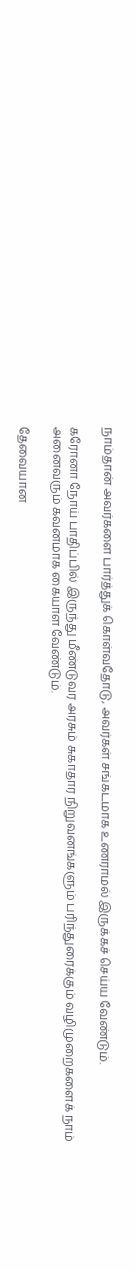நாம்தான் அவர்களை பார்த்துக் கொள்வதோடு, அவர்கள் சங்கடமாக உணராமல் இருக்கச் செய்ய வேண்டும்.

கரோனா நோய் பாதிப்பில் இருந்து மீண்டுவர அரசும் சுகாதார நிறுவனங்களும் பரிந்துரைக்கும் வழிமுறைகளைக் நாம் அனைவரும் கவனமாக கையாள வேண்டும்.

தேவையான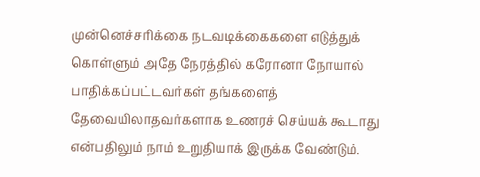முன்னெச்சரிக்கை நடவடிக்கைகளை எடுத்துக் கொள்ளும் அதே நேரத்தில் கரோனா நோயால் பாதிக்கப்பட்டவர்கள் தங்களைத் தேவையிலாதவர்களாக உணரச் செய்யக் கூடாது என்பதிலும் நாம் உறுதியாக் இருக்க வேண்டும்.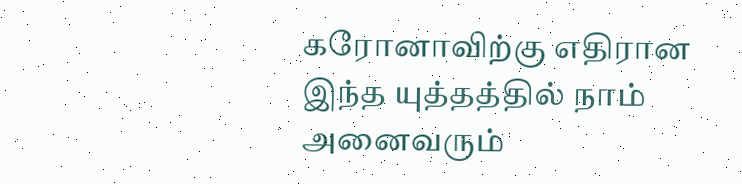கரோனாவிற்கு எதிரான இந்த யுத்தத்தில் நாம் அனைவரும்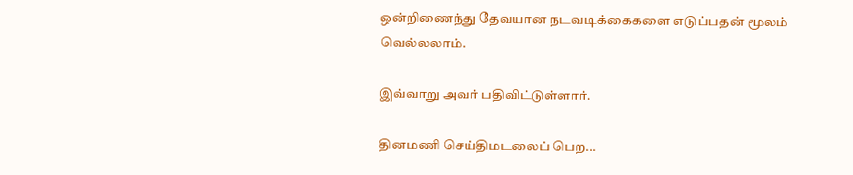ஒன்றிணைந்து தேவயான நடவடிக்கைகளை எடுப்பதன் மூலம் வெல்லலாம்.

இவ்வாறு அவர் பதிவிட்டுள்ளார்.

தினமணி செய்திமடலைப் பெற...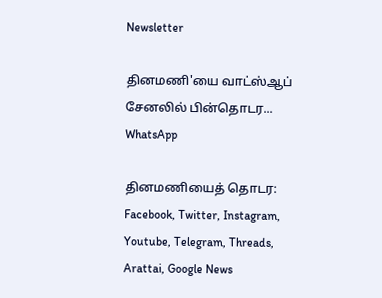Newsletter

தினமணி'யை வாட்ஸ்ஆப் சேனலில் பின்தொடர... WhatsApp

தினமணியைத் தொடர: Facebook, Twitter, Instagram, Youtube, Telegram, Threads, Arattai, Google News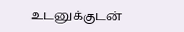உடனுக்குடன்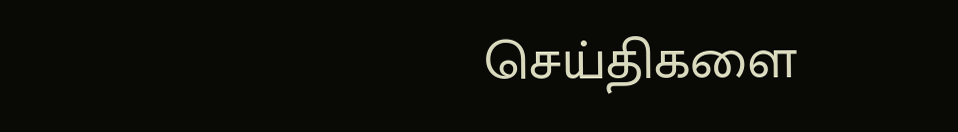செய்திகளை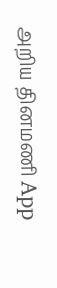அறிய தினமணி App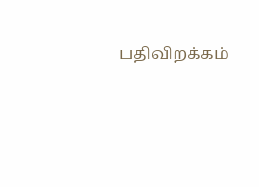பதிவிறக்கம்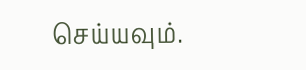செய்யவும்.